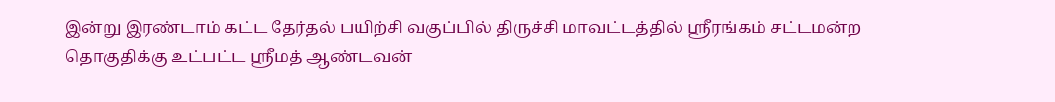இன்று இரண்டாம் கட்ட தேர்தல் பயிற்சி வகுப்பில் திருச்சி மாவட்டத்தில் ஸ்ரீரங்கம் சட்டமன்ற தொகுதிக்கு உட்பட்ட ஸ்ரீமத் ஆண்டவன்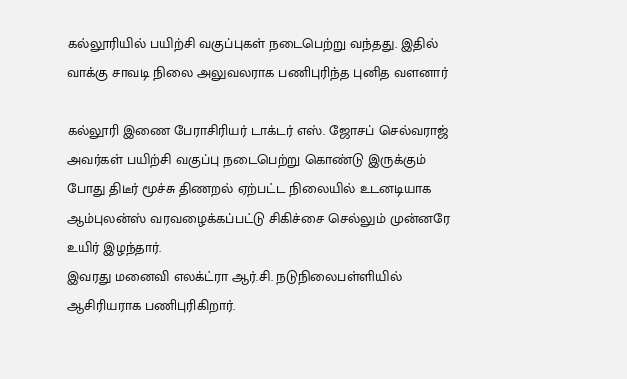கல்லூரியில் பயிற்சி வகுப்புகள் நடைபெற்று வந்தது. இதில் வாக்கு சாவடி நிலை அலுவலராக பணிபுரிந்த புனித வளனார்

கல்லூரி இணை பேராசிரியர் டாக்டர் எஸ். ஜோசப் செல்வராஜ் அவர்கள் பயிற்சி வகுப்பு நடைபெற்று கொண்டு இருக்கும் போது திடீர் மூச்சு திணறல் ஏற்பட்ட நிலையில் உடனடியாக ஆம்புலன்ஸ் வரவழைக்கப்பட்டு சிகிச்சை செல்லும் முன்னரே உயிர் இழந்தார்.
இவரது மனைவி எலக்ட்ரா ஆர்.சி. நடுநிலைபள்ளியில் ஆசிரியராக பணிபுரிகிறார்.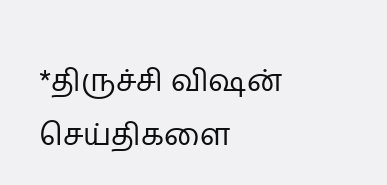*திருச்சி விஷன் செய்திகளை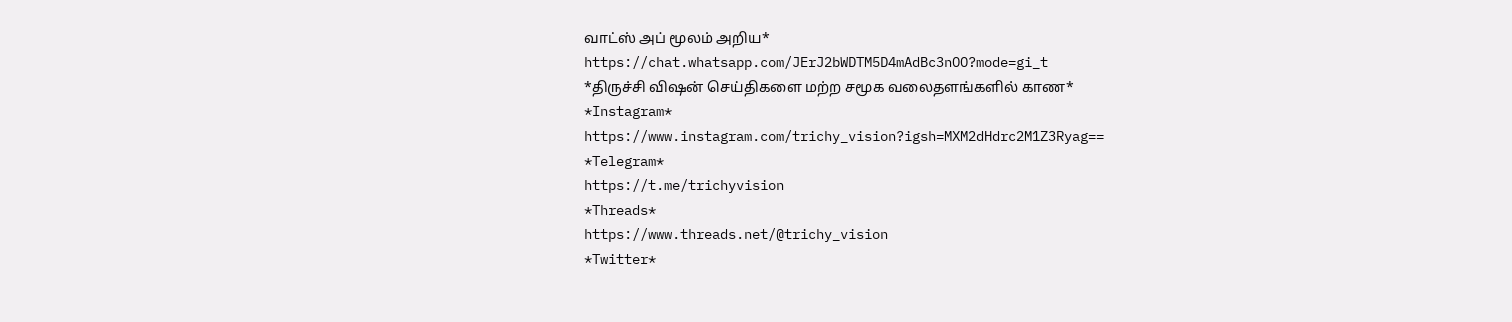வாட்ஸ் அப் மூலம் அறிய*
https://chat.whatsapp.com/JErJ2bWDTM5D4mAdBc3nOO?mode=gi_t
*திருச்சி விஷன் செய்திகளை மற்ற சமூக வலைதளங்களில் காண*
*Instagram*
https://www.instagram.com/trichy_vision?igsh=MXM2dHdrc2M1Z3Ryag==
*Telegram*
https://t.me/trichyvision
*Threads*
https://www.threads.net/@trichy_vision
*Twitter*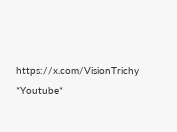https://x.com/VisionTrichy
*Youtube*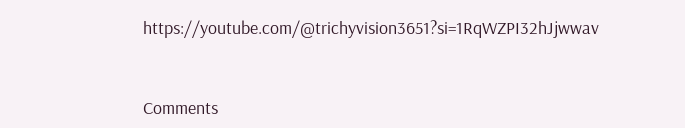https://youtube.com/@trichyvision3651?si=1RqWZPI32hJjwwav



Comments